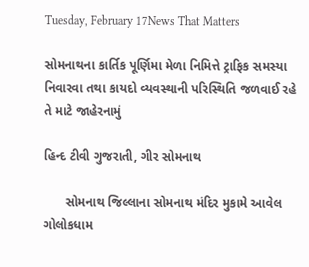Tuesday, February 17News That Matters

સોમનાથના કાર્તિક પૂર્ણિમા મેળા નિમિત્તે ટ્રાફિક સમસ્યા નિવારવા તથા કાયદો વ્યવસ્થાની પરિસ્થિતિ જળવાઈ રહે તે માટે જાહેરનામું

હિન્દ ટીવી ગુજરાતી, ગીર સોમનાથ

      સોમનાથ જિલ્લાના સોમનાથ મંદિર મુકામે આવેલ ગોલોકધામ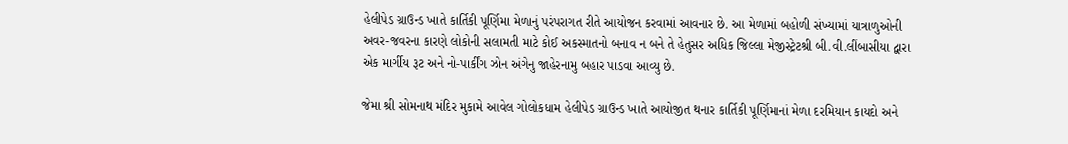હેલીપેડ ગ્રાઉન્ડ ખાતે કાર્તિકી પૂર્ણિમા મેળાનું પરંપરાગત રીતે આયોજન કરવામાં આવનાર છે. આ મેળામાં બહોળી સંખ્યામાં યાત્રાળુઓની અવર-જવરના કારણે લોકોની સલામતી માટે કોઈ અકસ્માતનો બનાવ ન બને તે હેતુસર અધિક જિલ્લા મેજીસ્ટ્રેટશ્રી બી.વી.લીંબાસીયા દ્વારા એક માર્ગીય રૂટ અને નો-પાર્કીંગ ઝોન અંગેનુ જાહેરનામુ બહાર પાડવા આવ્યુ છે.

જેમા શ્રી સોમનાથ મંદિર મુકામે આવેલ ગોલોકધામ હેલીપેડ ગ્રાઉન્ડ ખાતે આયોજીત થનાર કાર્તિકી પૂર્ણિમાનાં મેળા દરમિયાન કાયદો અને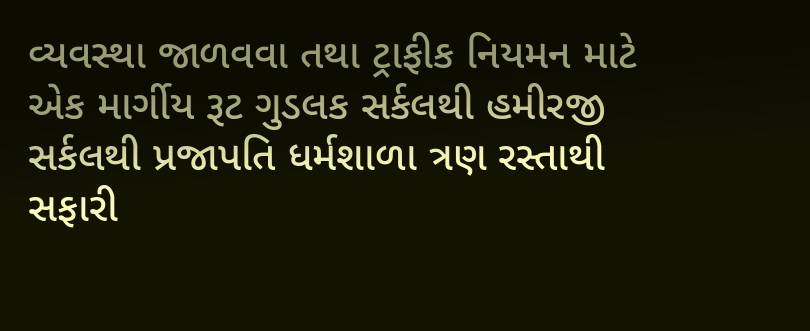વ્યવસ્થા જાળવવા તથા ટ્રાફીક નિયમન માટે એક માર્ગીય રૂટ ગુડલક સર્કલથી હમીરજી સર્કલથી પ્રજાપતિ ધર્મશાળા ત્રણ રસ્તાથી સફારી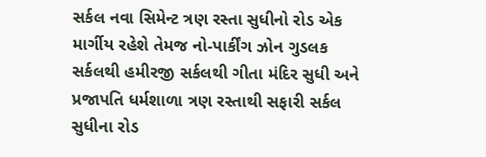સર્કલ નવા સિમેન્ટ ત્રણ રસ્તા સુધીનો રોડ એક માર્ગીય રહેશે તેમજ નો-પાર્કીંગ ઝોન ગુડલક સર્કલથી હમીરજી સર્કલથી ગીતા મંદિર સુધી અને પ્રજાપતિ ધર્મશાળા ત્રણ રસ્તાથી સફારી સર્કલ સુધીના રોડ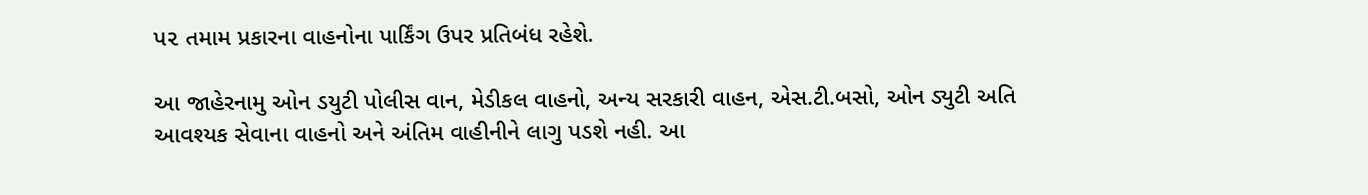પ૨ તમામ પ્રકારના વાહનોના પાર્કિંગ ઉપર પ્રતિબંધ રહેશે.

આ જાહેરનામુ ઓન ડયુટી પોલીસ વાન, મેડીકલ વાહનો, અન્ય સરકારી વાહન, એસ.ટી.બસો, ઓન ડ્યુટી અતિ આવશ્યક સેવાના વાહનો અને અંતિમ વાહીનીને લાગુ પડશે નહી. આ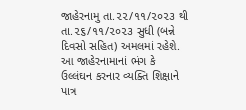જાહેરનામુ તા.૨૨/૧૧/૨૦૨૩ થી તા.૨૬/૧૧/૨૦૨૩ સુધી (બન્ને દિવસો સહિત) અમલમાં રહેશે. આ જાહેરનામાનાં ભંગ કે ઉલ્લંઘન કરનાર વ્યક્તિ શિક્ષાને પાત્ર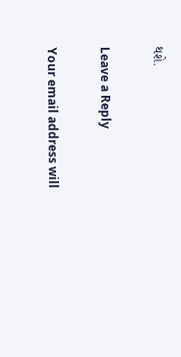થશે.

Leave a Reply

Your email address will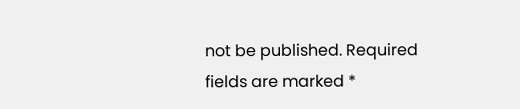not be published. Required fields are marked *